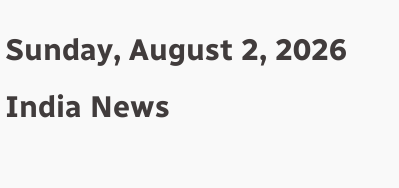Sunday, August 2, 2026
India News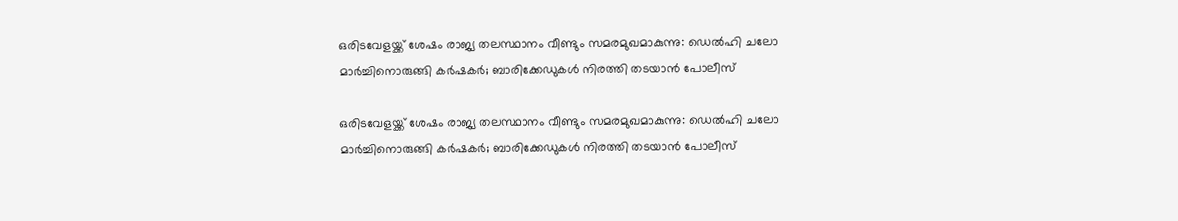ഒരിടവേളയ്ക്ക് ശേഷം രാജ്യ തലസ്ഥാനം വീണ്ടും സമരമുഖമാകുന്നു: ഡെല്‍ഹി ചലോ മാര്‍ച്ചിനൊരുങ്ങി കര്‍ഷകര്‍; ബാരിക്കേഡുകള്‍ നിരത്തി തടയാന്‍ പോലീസ്

ഒരിടവേളയ്ക്ക് ശേഷം രാജ്യ തലസ്ഥാനം വീണ്ടും സമരമുഖമാകുന്നു: ഡെല്‍ഹി ചലോ മാര്‍ച്ചിനൊരുങ്ങി കര്‍ഷകര്‍; ബാരിക്കേഡുകള്‍ നിരത്തി തടയാന്‍ പോലീസ്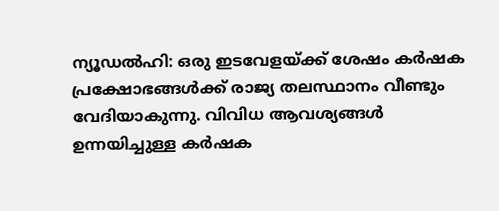ന്യൂഡല്‍ഹി: ഒരു ഇടവേളയ്ക്ക് ശേഷം കര്‍ഷക പ്രക്ഷോഭങ്ങള്‍ക്ക് രാജ്യ തലസ്ഥാനം വീണ്ടും വേദിയാകുന്നു. വിവിധ ആവശ്യങ്ങള്‍ ഉന്നയിച്ചുള്ള കര്‍ഷക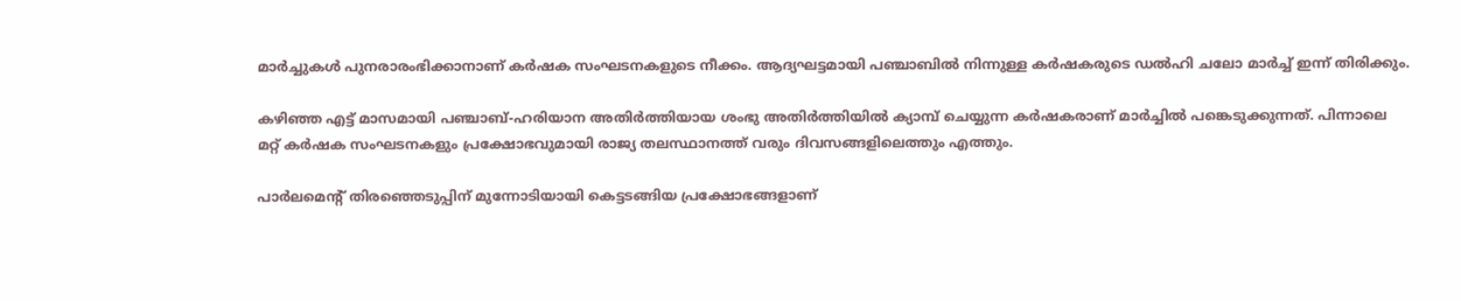മാര്‍ച്ചുകള്‍ പുനരാരംഭിക്കാനാണ് കര്‍ഷക സംഘടനകളുടെ നീക്കം. ആദ്യഘട്ടമായി പഞ്ചാബില്‍ നിന്നുള്ള കര്‍ഷകരുടെ ഡല്‍ഹി ചലോ മാര്‍ച്ച് ഇന്ന് തിരിക്കും.

കഴിഞ്ഞ എട്ട് മാസമായി പഞ്ചാബ്-ഹരിയാന അതിര്‍ത്തിയായ ശംഭു അതിര്‍ത്തിയില്‍ ക്യാമ്പ് ചെയ്യുന്ന കര്‍ഷകരാണ് മാര്‍ച്ചില്‍ പങ്കെടുക്കുന്നത്. പിന്നാലെ മറ്റ് കര്‍ഷക സംഘടനകളും പ്രക്ഷോഭവുമായി രാജ്യ തലസ്ഥാനത്ത് വരും ദിവസങ്ങളിലെത്തും എത്തും.

പാര്‍ലമെന്റ് തിരഞ്ഞെടുപ്പിന് മുന്നോടിയായി കെട്ടടങ്ങിയ പ്രക്ഷോഭങ്ങളാണ്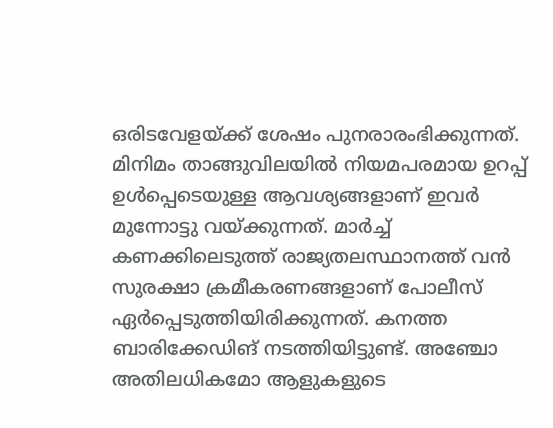ഒരിടവേളയ്ക്ക് ശേഷം പുനരാരംഭിക്കുന്നത്. മിനിമം താങ്ങുവിലയില്‍ നിയമപരമായ ഉറപ്പ് ഉള്‍പ്പെടെയുള്ള ആവശ്യങ്ങളാണ് ഇവര്‍ മുന്നോട്ടു വയ്ക്കുന്നത്. മാര്‍ച്ച് കണക്കിലെടുത്ത് രാജ്യതലസ്ഥാനത്ത് വന്‍ സുരക്ഷാ ക്രമീകരണങ്ങളാണ് പോലീസ് ഏര്‍പ്പെടുത്തിയിരിക്കുന്നത്. കനത്ത ബാരിക്കേഡിങ് നടത്തിയിട്ടുണ്ട്. അഞ്ചോ അതിലധികമോ ആളുകളുടെ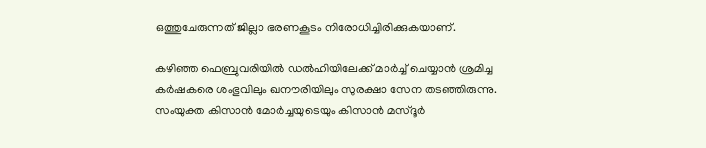ഒത്തുചേരുന്നത് ജില്ലാ ഭരണകൂടം നിരോധിച്ചിരിക്കുകയാണ്.

കഴിഞ്ഞ ഫെബ്രുവരിയില്‍ ഡല്‍ഹിയിലേക്ക് മാര്‍ച്ച് ചെയ്യാന്‍ ശ്രമിച്ച കര്‍ഷകരെ ശംഭുവിലും ഖനൗരിയിലും സുരക്ഷാ സേന തടഞ്ഞിരുന്നു. സംയുക്ത കിസാന്‍ മോര്‍ച്ചയുടെയും കിസാന്‍ മസ്ദൂര്‍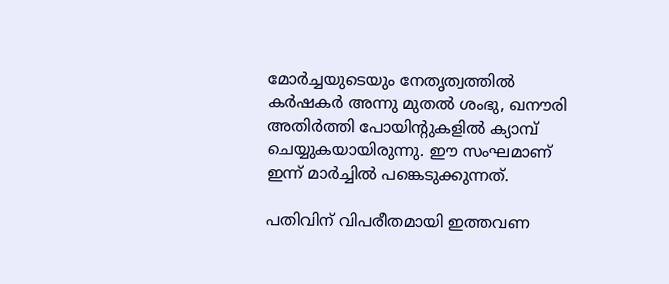മോര്‍ച്ചയുടെയും നേതൃത്വത്തില്‍ കര്‍ഷകര്‍ അന്നു മുതല്‍ ശംഭു, ഖനൗരി അതിര്‍ത്തി പോയിന്റുകളില്‍ ക്യാമ്പ് ചെയ്യുകയായിരുന്നു. ഈ സംഘമാണ് ഇന്ന് മാര്‍ച്ചില്‍ പങ്കെടുക്കുന്നത്.

പതിവിന് വിപരീതമായി ഇത്തവണ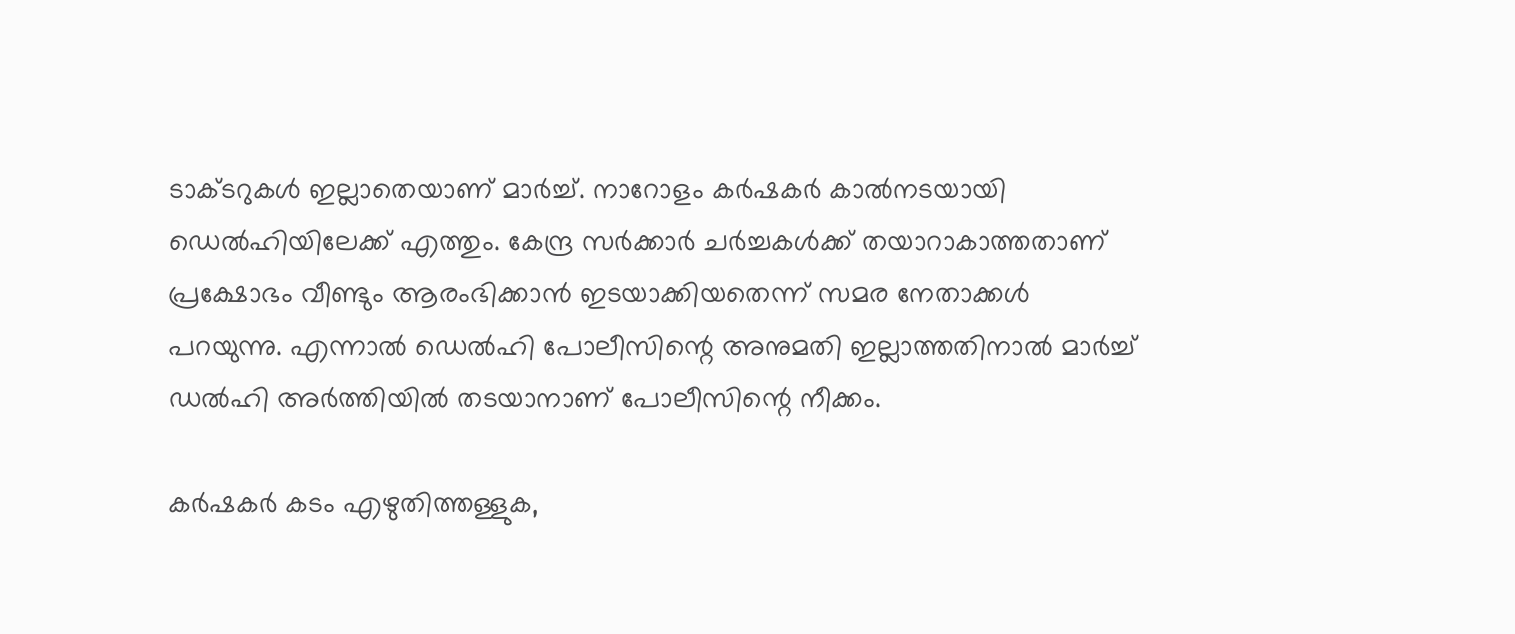ടാക്ടറുകള്‍ ഇല്ലാതെയാണ് മാര്‍ച്ച്. നാറോളം കര്‍ഷകര്‍ കാല്‍നടയായി ഡെല്‍ഹിയിലേക്ക് എത്തും. കേന്ദ്ര സര്‍ക്കാര്‍ ചര്‍ച്ചകള്‍ക്ക് തയാറാകാത്തതാണ് പ്രക്ഷോഭം വീണ്ടും ആരംഭിക്കാന്‍ ഇടയാക്കിയതെന്ന് സമര നേതാക്കള്‍ പറയുന്നു. എന്നാല്‍ ഡെല്‍ഹി പോലീസിന്റെ അനുമതി ഇല്ലാത്തതിനാല്‍ മാര്‍ച്ച് ഡല്‍ഹി അര്‍ത്തിയില്‍ തടയാനാണ് പോലീസിന്റെ നീക്കം.

കര്‍ഷകര്‍ കടം എഴുതിത്തള്ളുക,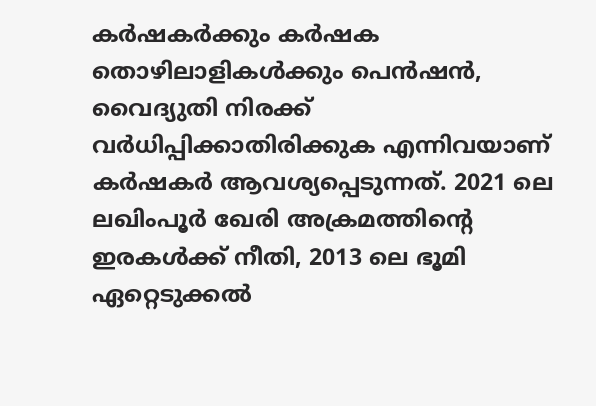കര്‍ഷകര്‍ക്കും കര്‍ഷക തൊഴിലാളികള്‍ക്കും പെന്‍ഷന്‍, വൈദ്യുതി നിരക്ക് വര്‍ധിപ്പിക്കാതിരിക്കുക എന്നിവയാണ് കര്‍ഷകര്‍ ആവശ്യപ്പെടുന്നത്. 2021 ലെ ലഖിംപൂര്‍ ഖേരി അക്രമത്തിന്റെ ഇരകള്‍ക്ക് നീതി, 2013 ലെ ഭൂമി ഏറ്റെടുക്കല്‍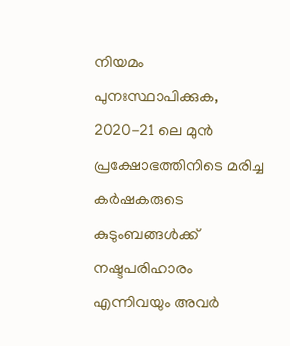നിയമം പുനഃസ്ഥാപിക്കുക, 2020-21 ലെ മുന്‍ പ്രക്ഷോഭത്തിനിടെ മരിച്ച കര്‍ഷകരുടെ കുടുംബങ്ങള്‍ക്ക് നഷ്ടപരിഹാരം എന്നിവയും അവര്‍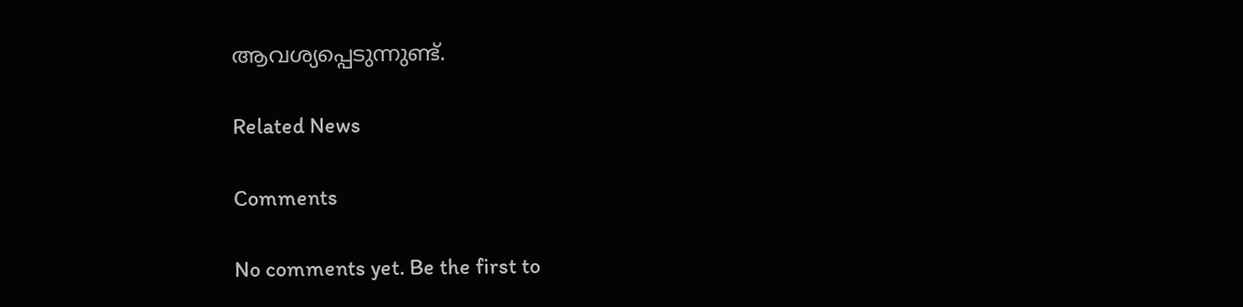ആവശ്യപ്പെടുന്നുണ്ട്.

Related News

Comments

No comments yet. Be the first to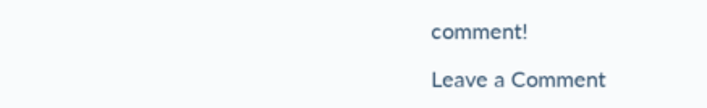comment!

Leave a Comment